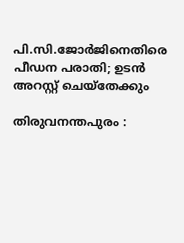പി.സി.ജോര്‍ജിനെതിരെ പീഡന പരാതി; ഉടന്‍ അറസ്റ്റ് ചെയ്‌തേക്കും

തിരുവനന്തപുരം :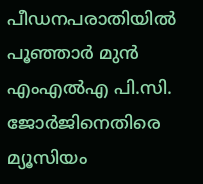പീഡനപരാതിയില്‍ പൂഞ്ഞാര്‍ മുന്‍ എംഎല്‍എ പി.സി. ജോര്‍ജിനെതിരെ മ്യൂസിയം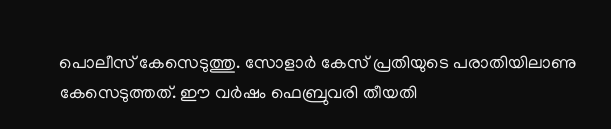പൊലീസ് കേസെടുത്തു. സോളാര്‍ കേസ് പ്രതിയുടെ പരാതിയിലാണു കേസെടുത്തത്. ഈ വര്‍ഷം ഫെബ്രുവരി തീയതി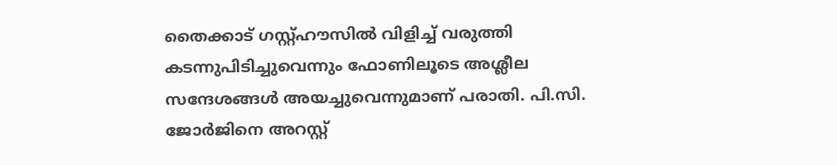തൈക്കാട് ഗസ്റ്റ്ഹൗസില്‍ വിളിച്ച് വരുത്തി കടന്നുപിടിച്ചുവെന്നും ഫോണിലൂടെ അശ്ലീല സന്ദേശങ്ങള്‍ അയച്ചുവെന്നുമാണ് പരാതി. പി.സി. ജോര്‍ജിനെ അറസ്റ്റ്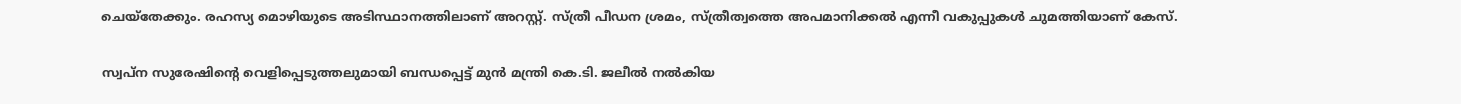ചെയ്‌തേക്കും. രഹസ്യ മൊഴിയുടെ അടിസ്ഥാനത്തിലാണ് അറസ്റ്റ്. സ്ത്രീ പീഡന ശ്രമം, സ്ത്രീത്വത്തെ അപമാനിക്കല്‍ എന്നീ വകുപ്പുകള്‍ ചുമത്തിയാണ് കേസ്.

സ്വപ്ന സുരേഷിന്റെ വെളിപ്പെടുത്തലുമായി ബന്ധപ്പെട്ട് മുന്‍ മന്ത്രി കെ.ടി. ജലീല്‍ നല്‍കിയ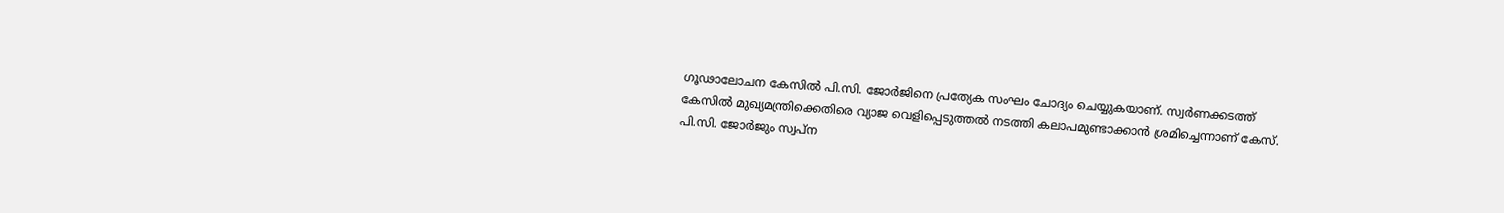ഗൂഢാലോചന കേസില്‍ പി.സി. ജോര്‍ജിനെ പ്രത്യേക സംഘം ചോദ്യം ചെയ്യുകയാണ്. സ്വര്‍ണക്കടത്ത് കേസില്‍ മുഖ്യമന്ത്രിക്കെതിരെ വ്യാജ വെളിപ്പെടുത്തല്‍ നടത്തി കലാപമുണ്ടാക്കാന്‍ ശ്രമിച്ചെന്നാണ് കേസ്. പി.സി. ജോര്‍ജും സ്വപ്ന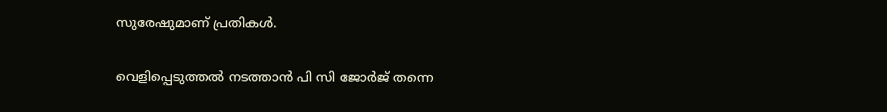സുരേഷുമാണ് പ്രതികള്‍.

വെളിപ്പെടുത്തല്‍ നടത്താന്‍ പി സി ജോര്‍ജ് തന്നെ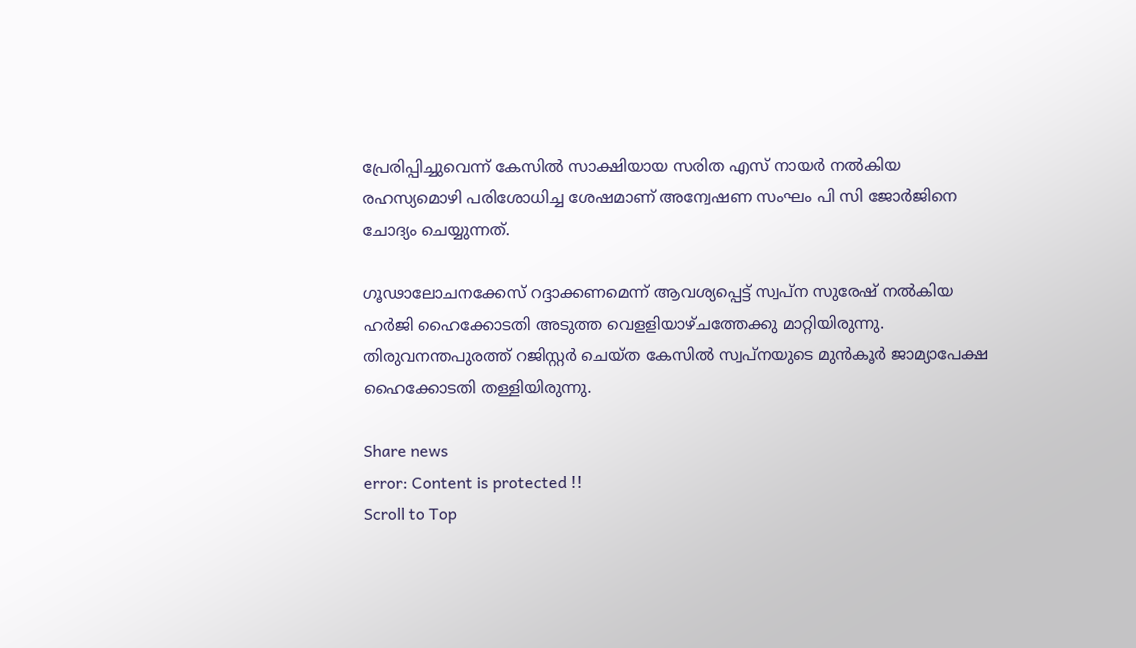പ്രേരിപ്പിച്ചുവെന്ന് കേസില്‍ സാക്ഷിയായ സരിത എസ് നായര്‍ നല്‍കിയ രഹസ്യമൊഴി പരിശോധിച്ച ശേഷമാണ് അന്വേഷണ സംഘം പി സി ജോര്‍ജിനെ ചോദ്യം ചെയ്യുന്നത്.

ഗൂഢാലോചനക്കേസ് റദ്ദാക്കണമെന്ന് ആവശ്യപ്പെട്ട് സ്വപ്ന സുരേഷ് നല്‍കിയ ഹര്‍ജി ഹൈക്കോടതി അടുത്ത വെളളിയാഴ്ചത്തേക്കു മാറ്റിയിരുന്നു. തിരുവനന്തപുരത്ത് റജിസ്റ്റര്‍ ചെയ്ത കേസില്‍ സ്വപ്നയുടെ മുന്‍കൂര്‍ ജാമ്യാപേക്ഷ ഹൈക്കോടതി തള്ളിയിരുന്നു.

Share news
error: Content is protected !!
Scroll to Top